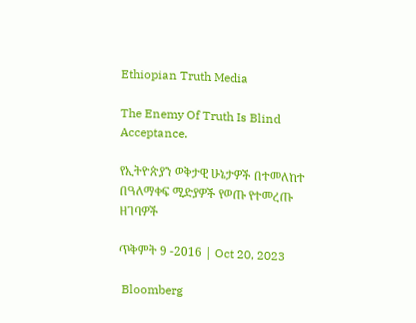Ethiopian Truth Media

The Enemy Of Truth Is Blind Acceptance.

የኢትዮጵያን ወቅታዊ ሁኔታዎች በተመለከተ በዓለማቀፍ ሚድያዎች የወጡ የተመረጡ ዘገባዎች

ጥቅምት 9 -2016 | Oct 20, 2023

 Bloomberg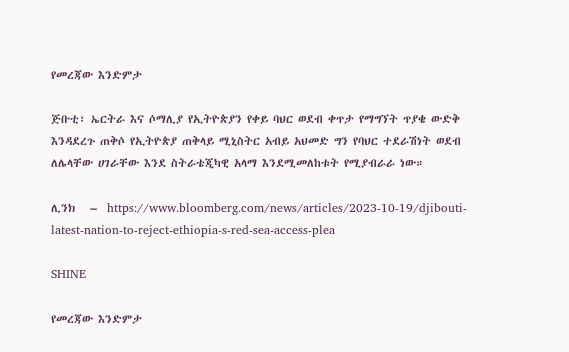የመረጃው እንድምታ

ጅቡቲ፣ ኤርትራ እና ሶማሊያ የኢትዮጵያን የቀይ ባህር ወደብ ቀጥታ የማግኘት ጥያቄ ውድቅ እንዳደረጉ ጠቅሶ የኢትዮጵያ ጠቅላይ ሚኒስትር አብይ አህመድ ግን የባህር ተደራሽነት ወደብ ለሌላቸው ሀገራቸው እንደ ስትራቴጂካዊ አላማ እንደሚመለከቱት የሚያብራራ ነው።

ሊንክ   –  https://www.bloomberg.com/news/articles/2023-10-19/djibouti-latest-nation-to-reject-ethiopia-s-red-sea-access-plea

SHINE

የመረጃው እንድምታ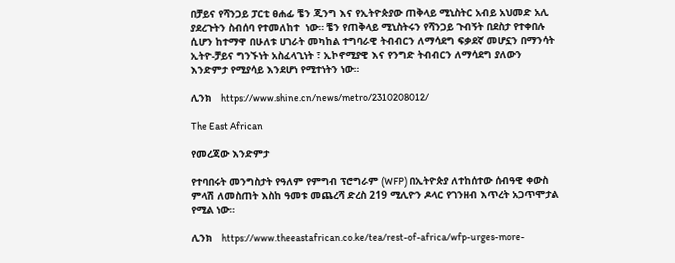በቻይና የሻንጋይ ፓርቲ ፀሐፊ ቼን ጂንግ እና የኢትዮጵያው ጠቅላይ ሚኒስትር አብይ አህመድ አሊ ያደረጉትን ስብሰባ የተመለከተ  ነው። ቼን የጠቅላይ ሚኒስትሩን የሻንጋይ ጉብኝት በደስታ የተቀበሉ ሲሆን ከተማዋ በሁለቱ ሀገራት መካከል ተግባራዊ ትብብርን ለማሳደግ ፍቃደኛ መሆኗን በማንሳት ኢትዮ-ቻይና ግንኙነት አስፈላጊነት ፣ ኢኮኖሚያዊ እና የንግድ ትብብርን ለማሳደግ ያለውን እንድምታ የሚያሳይ እንደሆነ የሚተነትን ነው።

ሊንክ   https://www.shine.cn/news/metro/2310208012/

The East African

የመረጃው እንድምታ

የተባበሩት መንግስታት የዓለም የምግብ ፕሮግራም (WFP) በኢትዮጵያ ለተከሰተው ሰብዓዊ ቀውስ ምላሽ ለመስጠት እስከ ዓመቱ መጨረሻ ድረስ 219 ሚሊዮን ዶላር የገንዘብ እጥረት አጋጥሞታል የሚል ነው።

ሊንክ   https://www.theeastafrican.co.ke/tea/rest-of-africa/wfp-urges-more-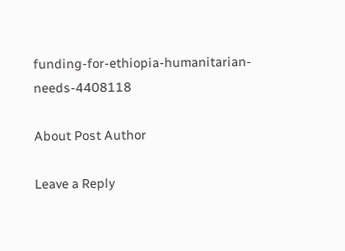funding-for-ethiopia-humanitarian-needs-4408118

About Post Author

Leave a Reply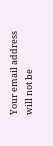Your email address will not be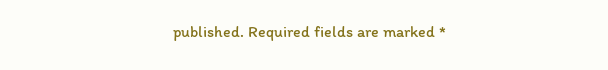published. Required fields are marked *